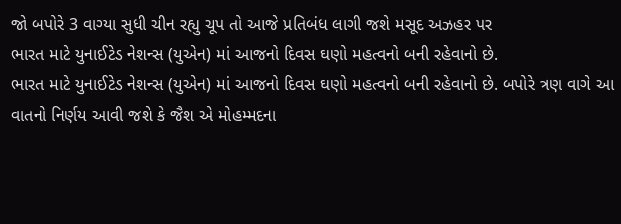જો બપોરે 3 વાગ્યા સુધી ચીન રહ્યુ ચૂપ તો આજે પ્રતિબંધ લાગી જશે મસૂદ અઝહર પર
ભારત માટે યુનાઈટેડ નેશન્સ (યુએન) માં આજનો દિવસ ઘણો મહત્વનો બની રહેવાનો છે.
ભારત માટે યુનાઈટેડ નેશન્સ (યુએન) માં આજનો દિવસ ઘણો મહત્વનો બની રહેવાનો છે. બપોરે ત્રણ વાગે આ વાતનો નિર્ણય આવી જશે કે જૈશ એ મોહમ્મદના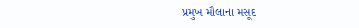પ્રમુખ મૌલાના મસૂદ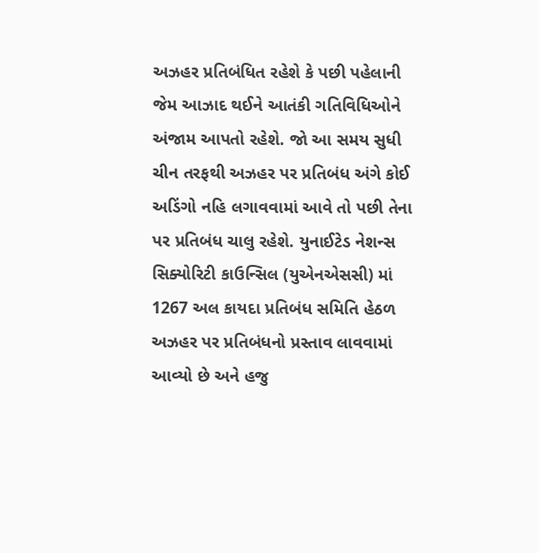અઝહર પ્રતિબંધિત રહેશે કે પછી પહેલાની જેમ આઝાદ થઈને આતંકી ગતિવિધિઓને અંજામ આપતો રહેશે. જો આ સમય સુધી ચીન તરફથી અઝહર પર પ્રતિબંધ અંગે કોઈ અડિંગો નહિ લગાવવામાં આવે તો પછી તેના પર પ્રતિબંધ ચાલુ રહેશે. યુનાઈટેડ નેશન્સ સિક્યોરિટી કાઉન્સિલ (યુએનએસસી) માં 1267 અલ કાયદા પ્રતિબંધ સમિતિ હેઠળ અઝહર પર પ્રતિબંધનો પ્રસ્તાવ લાવવામાં આવ્યો છે અને હજુ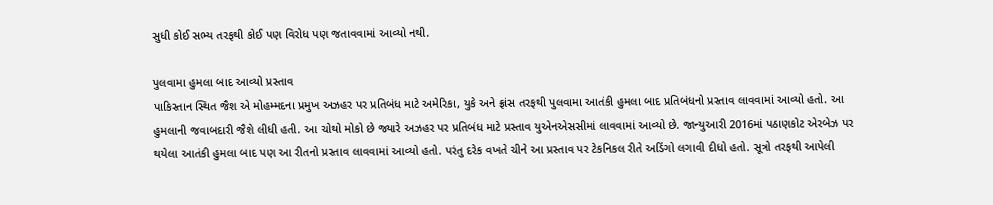સુધી કોઈ સભ્ય તરફથી કોઈ પણ વિરોધ પણ જતાવવામાં આવ્યો નથી.

પુલવામા હુમલા બાદ આવ્યો પ્રસ્તાવ
પાકિસ્તાન સ્થિત જૈશ એ મોહમ્મદના પ્રમુખ અઝહર પર પ્રતિબંધ માટે અમેરિકા, યુકે અને ફ્રાંસ તરફથી પુલવામા આતંકી હુમલા બાદ પ્રતિબંધનો પ્રસ્તાવ લાવવામાં આવ્યો હતો. આ હુમલાની જવાબદારી જૈશે લીધી હતી. આ ચોથો મોકો છે જ્યારે અઝહર પર પ્રતિબંધ માટે પ્રસ્તાવ યુએનએસસીમાં લાવવામાં આવ્યો છે. જાન્યુઆરી 2016માં પઠાણકોટ એરબેઝ પર થયેલા આતંકી હુમલા બાદ પણ આ રીતનો પ્રસ્તાવ લાવવામાં આવ્યો હતો. પરંતુ દરેક વખતે ચીને આ પ્રસ્તાવ પર ટેકનિકલ રીતે અડિંગો લગાવી દીધો હતો. સૂત્રો તરફથી આપેલી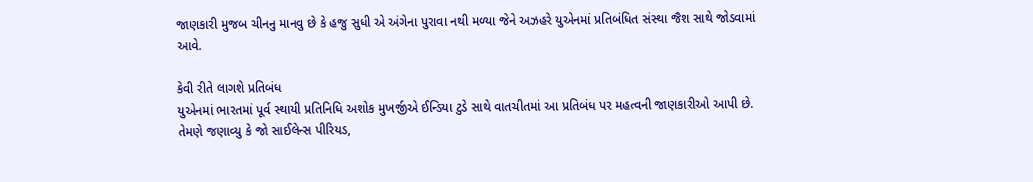જાણકારી મુજબ ચીનનુ માનવુ છે કે હજુ સુધી એ અંગેના પુરાવા નથી મળ્યા જેને અઝહરે યુએનમાં પ્રતિબંધિત સંસ્થા જૈશ સાથે જોડવામાં આવે.

કેવી રીતે લાગશે પ્રતિબંધ
યુએનમાં ભારતમાં પૂર્વ સ્થાયી પ્રતિનિધિ અશોક મુખર્જીએ ઈન્ડિયા ટુડે સાથે વાતચીતમાં આ પ્રતિબંધ પર મહત્વની જાણકારીઓ આપી છે. તેમણે જણાવ્યુ કે જો સાઈલેન્સ પીરિયડ,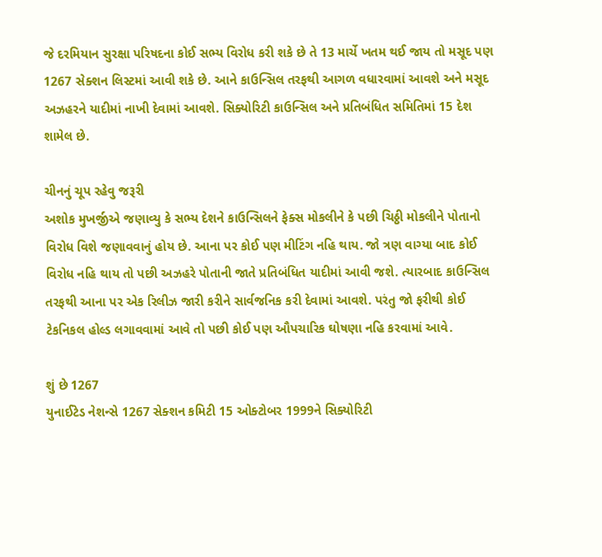જે દરમિયાન સુરક્ષા પરિષદના કોઈ સભ્ય વિરોધ કરી શકે છે તે 13 માર્ચે ખતમ થઈ જાય તો મસૂદ પણ 1267 સેક્શન લિસ્ટમાં આવી શકે છે. આને કાઉન્સિલ તરફથી આગળ વધારવામાં આવશે અને મસૂદ અઝહરને યાદીમાં નાખી દેવામાં આવશે. સિક્યોરિટી કાઉન્સિલ અને પ્રતિબંધિત સમિતિમાં 15 દેશ શામેલ છે.

ચીનનું ચૂપ રહેવુ જરૂરી
અશોક મુખર્જીએ જણાવ્યુ કે સભ્ય દેશને કાઉન્સિલને ફેક્સ મોકલીને કે પછી ચિઠ્ઠી મોકલીને પોતાનો વિરોધ વિશે જણાવવાનું હોય છે. આના પર કોઈ પણ મીટિંગ નહિ થાય. જો ત્રણ વાગ્યા બાદ કોઈ વિરોધ નહિ થાય તો પછી અઝહરે પોતાની જાતે પ્રતિબંધિત યાદીમાં આવી જશે. ત્યારબાદ કાઉન્સિલ તરફથી આના પર એક રિલીઝ જારી કરીને સાર્વજનિક કરી દેવામાં આવશે. પરંતુ જો ફરીથી કોઈ ટેકનિકલ હોલ્ડ લગાવવામાં આવે તો પછી કોઈ પણ ઔપચારિક ઘોષણા નહિ કરવામાં આવે.

શું છે 1267
યુનાઈટેડ નેશન્સે 1267 સેક્શન કમિટી 15 ઓક્ટોબર 1999ને સિક્યોરિટી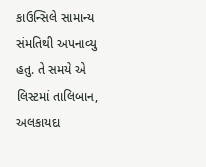કાઉન્સિલે સામાન્ય સંમતિથી અપનાવ્યુ હતુ. તે સમયે એ લિસ્ટમાં તાલિબાન, અલકાયદા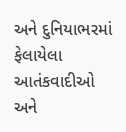અને દુનિયાભરમાં ફેલાયેલા આતંકવાદીઓ અને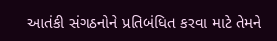આતંકી સંગઠનોને પ્રતિબંધિત કરવા માટે તેમને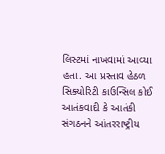લિસ્ટમાં નાખવામાં આવ્યા હતા. આ પ્રસ્તાવ હેઠળ સિક્યોરિટી કાઉન્સિલ કોઈ આતંકવાદી કે આતંકી સંગઠનને આંતરરાષ્ટ્રીય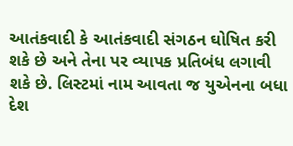આતંકવાદી કે આતંકવાદી સંગઠન ઘોષિત કરી શકે છે અને તેના પર વ્યાપક પ્રતિબંધ લગાવી શકે છે. લિસ્ટમાં નામ આવતા જ યુએનના બધા દેશ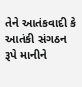તેને આતંકવાદી કે આતંકી સંગઠન રૂપે માનીને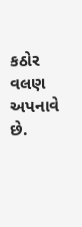કઠોર વલણ અપનાવે છે.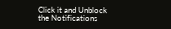Click it and Unblock the Notifications